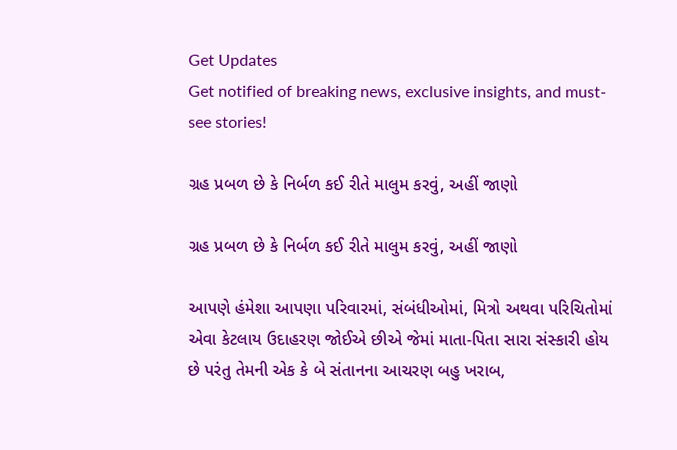Get Updates
Get notified of breaking news, exclusive insights, and must-see stories!

ગ્રહ પ્રબળ છે કે નિર્બળ કઈ રીતે માલુમ કરવું, અહીં જાણો

ગ્રહ પ્રબળ છે કે નિર્બળ કઈ રીતે માલુમ કરવું, અહીં જાણો

આપણે હંમેશા આપણા પરિવારમાં, સંબંધીઓમાં, મિત્રો અથવા પરિચિતોમાં એવા કેટલાય ઉદાહરણ જોઈએ છીએ જેમાં માતા-પિતા સારા સંસ્કારી હોય છે પરંતુ તેમની એક કે બે સંતાનના આચરણ બહુ ખરાબ,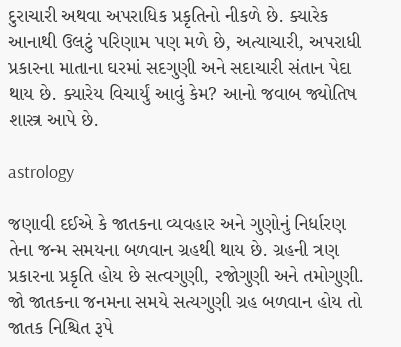દુરાચારી અથવા અપરાધિક પ્રકૃતિનો નીકળે છે. ક્યારેક આનાથી ઉલટું પરિણામ પણ મળે છે, અત્યાચારી, અપરાધી પ્રકારના માતાના ઘરમાં સદગુણી અને સદાચારી સંતાન પેદા થાય છે. ક્યારેય વિચાર્યું આવું કેમ? આનો જવાબ જ્યોતિષ શાસ્ત્ર આપે છે.

astrology

જણાવી દઈએ કે જાતકના વ્યવહાર અને ગુણોનું નિર્ધારણ તેના જન્મ સમયના બળવાન ગ્રહથી થાય છે. ગ્રહની ત્રણ પ્રકારના પ્રકૃતિ હોય છે સત્વગુણી, રજોગુણી અને તમોગુણી. જો જાતકના જનમના સમયે સત્યગુણી ગ્રહ બળવાન હોય તો જાતક નિશ્ચિત રૂપે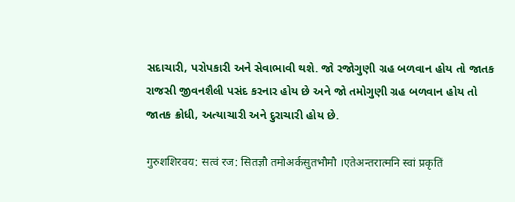સદાચારી, પરોપકારી અને સેવાભાવી થશે. જો રજોગુણી ગ્રહ બળવાન હોય તો જાતક રાજસી જીવનશૈલી પસંદ કરનાર હોય છે અને જો તમોગુણી ગ્રહ બળવાન હોય તો જાતક ક્રોધી, અત્યાચારી અને દુરાચારી હોય છે.

गुरुशशिरवय: सत्वं रज: सितज्ञौ तमोअर्कसुतभौमौ ।एतेअन्तरात्मनि स्वां प्रकृतिं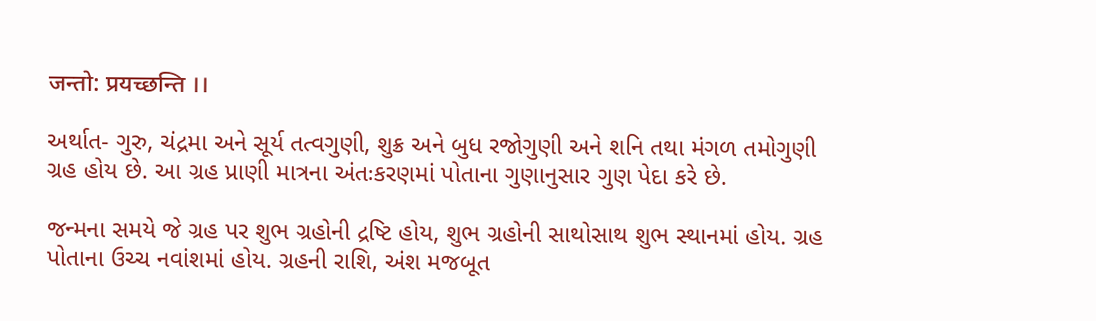जन्तो: प्रयच्छन्ति ।।

અર્થાત- ગુરુ, ચંદ્રમા અને સૂર્ય તત્વગુણી, શુક્ર અને બુધ રજોગુણી અને શનિ તથા મંગળ તમોગુણી ગ્રહ હોય છે. આ ગ્રહ પ્રાણી માત્રના અંતઃકરણમાં પોતાના ગુણાનુસાર ગુણ પેદા કરે છે.

જન્મના સમયે જે ગ્રહ પર શુભ ગ્રહોની દ્રષ્ટિ હોય, શુભ ગ્રહોની સાથોસાથ શુભ સ્થાનમાં હોય. ગ્રહ પોતાના ઉચ્ચ નવાંશમાં હોય. ગ્રહની રાશિ, અંશ મજબૂત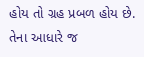હોય તો ગ્રહ પ્રબળ હોય છે. તેના આધારે જ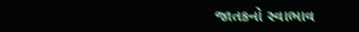જાતકનો સ્વાભાવ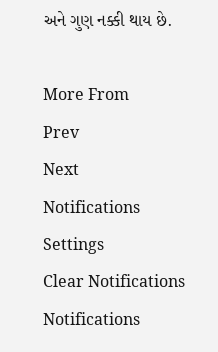અને ગુણ નક્કી થાય છે.

More From
Prev
Next
Notifications
Settings
Clear Notifications
Notifications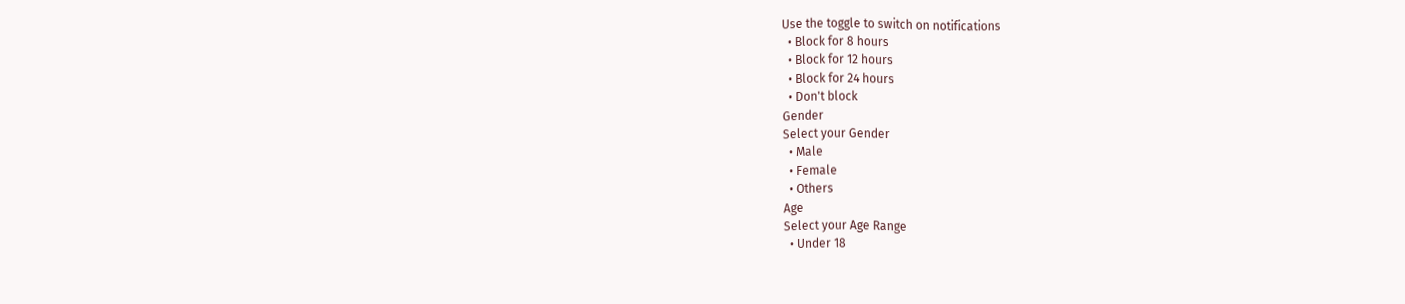Use the toggle to switch on notifications
  • Block for 8 hours
  • Block for 12 hours
  • Block for 24 hours
  • Don't block
Gender
Select your Gender
  • Male
  • Female
  • Others
Age
Select your Age Range
  • Under 18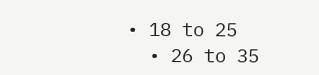• 18 to 25
  • 26 to 35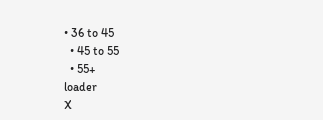• 36 to 45
  • 45 to 55
  • 55+
loader
X